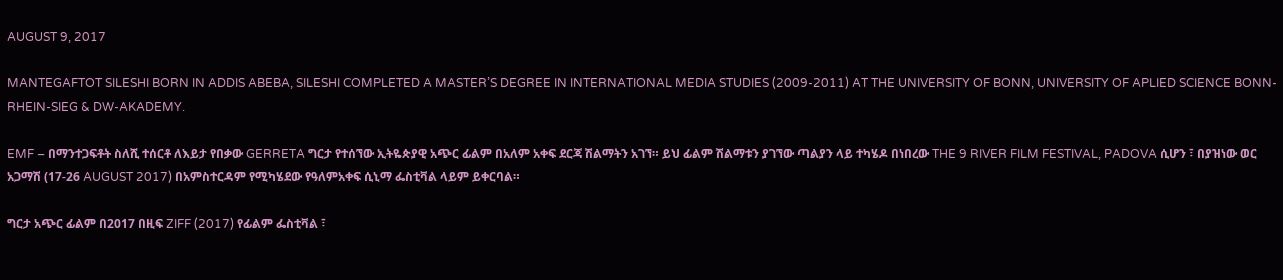AUGUST 9, 2017

MANTEGAFTOT SILESHI BORN IN ADDIS ABEBA, SILESHI COMPLETED A MASTER’S DEGREE IN INTERNATIONAL MEDIA STUDIES (2009-2011) AT THE UNIVERSITY OF BONN, UNIVERSITY OF APLIED SCIENCE BONN-RHEIN-SIEG & DW-AKADEMY.

EMF – በማንተጋፍቶት ስለሺ ተሰርቶ ለእይታ የበቃው GERRETA ግርታ የተሰኘው ኢትዬጵያዊ አጭር ፊልም በአለም አቀፍ ደርጃ ሽልማትን አገኘ። ይህ ፊልም ሽልማቱን ያገኘው ጣልያን ላይ ተካሄዶ በነበረው THE 9 RIVER FILM FESTIVAL, PADOVA ሲሆን ፣ በያዝነው ወር አጋማሽ (17-26 AUGUST 2017) በአምስተርዳም የሚካሄደው የዓለምአቀፍ ሲኒማ ፌስቲቫል ላይም ይቀርባል።

ግርታ አጭር ፊልም በ2017 በዚፍ ZIFF (2017) የፊልም ፌስቲቫል ፣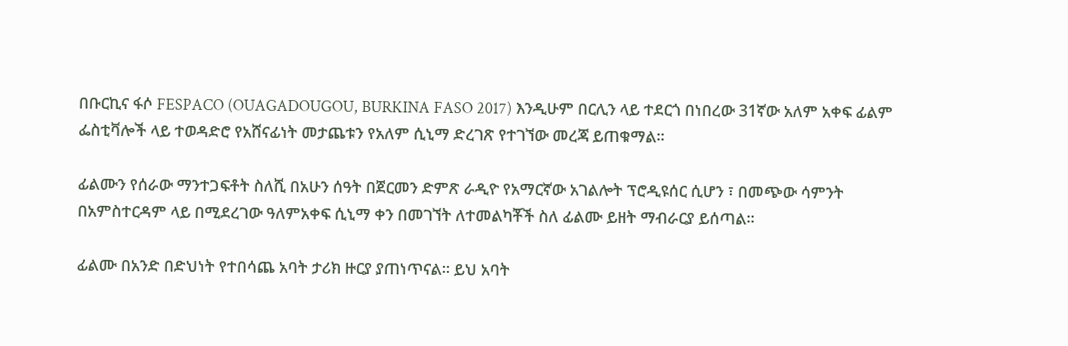በቡርኪና ፋሶ FESPACO (OUAGADOUGOU, BURKINA FASO 2017) እንዲሁም በርሊን ላይ ተደርጎ በነበረው 31ኛው አለም አቀፍ ፊልም ፌስቲቫሎች ላይ ተወዳድሮ የአሸናፊነት መታጨቱን የአለም ሲኒማ ድረገጽ የተገኘው መረጃ ይጠቁማል።

ፊልሙን የሰራው ማንተጋፍቶት ስለሺ በአሁን ሰዓት በጀርመን ድምጽ ራዲዮ የአማርኛው አገልሎት ፕሮዲዩሰር ሲሆን ፣ በመጭው ሳምንት በአምስተርዳም ላይ በሚደረገው ዓለምአቀፍ ሲኒማ ቀን በመገኘት ለተመልካቾች ስለ ፊልሙ ይዘት ማብራርያ ይሰጣል።

ፊልሙ በአንድ በድህነት የተበሳጨ አባት ታሪክ ዙርያ ያጠነጥናል። ይህ አባት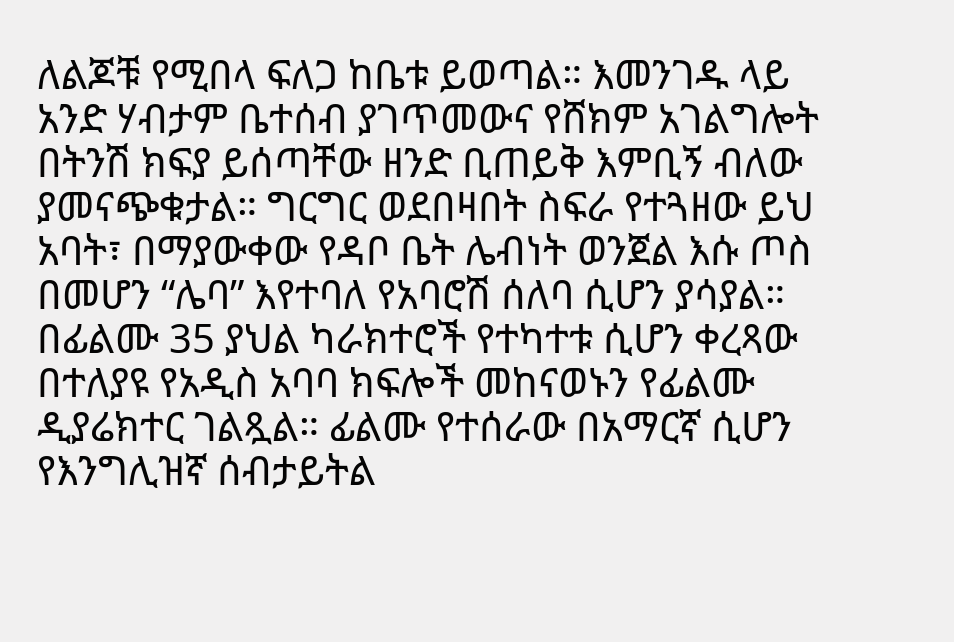ለልጆቹ የሚበላ ፍለጋ ከቤቱ ይወጣል። እመንገዱ ላይ አንድ ሃብታም ቤተሰብ ያገጥመውና የሸክም አገልግሎት በትንሽ ክፍያ ይሰጣቸው ዘንድ ቢጠይቅ እምቢኝ ብለው ያመናጭቁታል። ግርግር ወደበዛበት ስፍራ የተጓዘው ይህ አባት፣ በማያውቀው የዳቦ ቤት ሌብነት ወንጀል እሱ ጦስ በመሆን “ሌባ” እየተባለ የአባሮሽ ሰለባ ሲሆን ያሳያል። በፊልሙ 35 ያህል ካራክተሮች የተካተቱ ሲሆን ቀረጻው በተለያዩ የአዲስ አባባ ክፍሎች መከናወኑን የፊልሙ ዲያሬክተር ገልጿል። ፊልሙ የተሰራው በአማርኛ ሲሆን የእንግሊዝኛ ሰብታይትል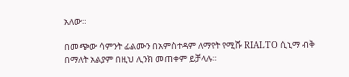አለው።

በመጭው ሳምንት ፊልሙን በአምስተዳም ለማየት የሚሹ RIALTO ሲኒማ ብቅ በማለት አልያም በዚህ ሊንክ መጠቀም ይቻላሉ።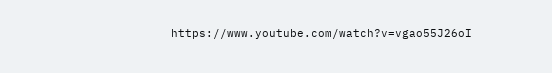https://www.youtube.com/watch?v=vgao55J26oI